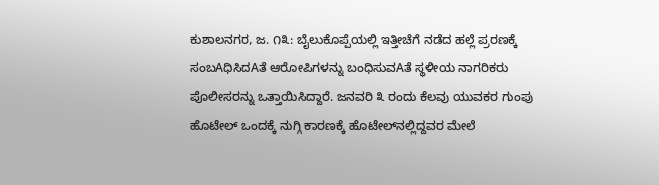ಕುಶಾಲನಗರ, ಜ. ೧೩: ಬೈಲುಕೊಪ್ಪೆಯಲ್ಲಿ ಇತ್ತೀಚೆಗೆ ನಡೆದ ಹಲ್ಲೆ ಪ್ರರಣಕ್ಕೆ ಸಂಬAಧಿಸಿದAತೆ ಆರೋಪಿಗಳನ್ನು ಬಂಧಿಸುವAತೆ ಸ್ಥಳೀಯ ನಾಗರಿಕರು ಪೊಲೀಸರನ್ನು ಒತ್ತಾಯಿಸಿದ್ದಾರೆ. ಜನವರಿ ೩ ರಂದು ಕೆಲವು ಯುವಕರ ಗುಂಪು ಹೊಟೇಲ್ ಒಂದಕ್ಕೆ ನುಗ್ಗಿ ಕಾರಣಕ್ಕೆ ಹೊಟೇಲ್‌ನಲ್ಲಿದ್ದವರ ಮೇಲೆ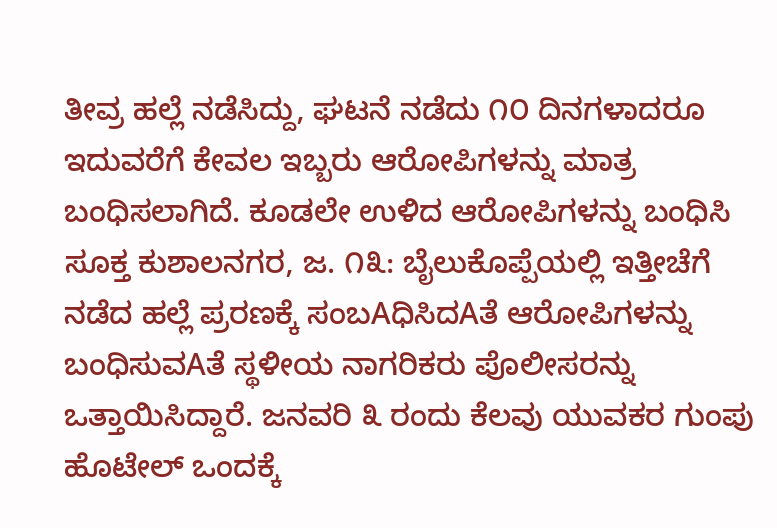ತೀವ್ರ ಹಲ್ಲೆ ನಡೆಸಿದ್ದು, ಘಟನೆ ನಡೆದು ೧೦ ದಿನಗಳಾದರೂ ಇದುವರೆಗೆ ಕೇವಲ ಇಬ್ಬರು ಆರೋಪಿಗಳನ್ನು ಮಾತ್ರ ಬಂಧಿಸಲಾಗಿದೆ. ಕೂಡಲೇ ಉಳಿದ ಆರೋಪಿಗಳನ್ನು ಬಂಧಿಸಿ ಸೂಕ್ತ ಕುಶಾಲನಗರ, ಜ. ೧೩: ಬೈಲುಕೊಪ್ಪೆಯಲ್ಲಿ ಇತ್ತೀಚೆಗೆ ನಡೆದ ಹಲ್ಲೆ ಪ್ರರಣಕ್ಕೆ ಸಂಬAಧಿಸಿದAತೆ ಆರೋಪಿಗಳನ್ನು ಬಂಧಿಸುವAತೆ ಸ್ಥಳೀಯ ನಾಗರಿಕರು ಪೊಲೀಸರನ್ನು ಒತ್ತಾಯಿಸಿದ್ದಾರೆ. ಜನವರಿ ೩ ರಂದು ಕೆಲವು ಯುವಕರ ಗುಂಪು ಹೊಟೇಲ್ ಒಂದಕ್ಕೆ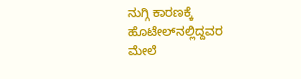ನುಗ್ಗಿ ಕಾರಣಕ್ಕೆ ಹೊಟೇಲ್‌ನಲ್ಲಿದ್ದವರ ಮೇಲೆ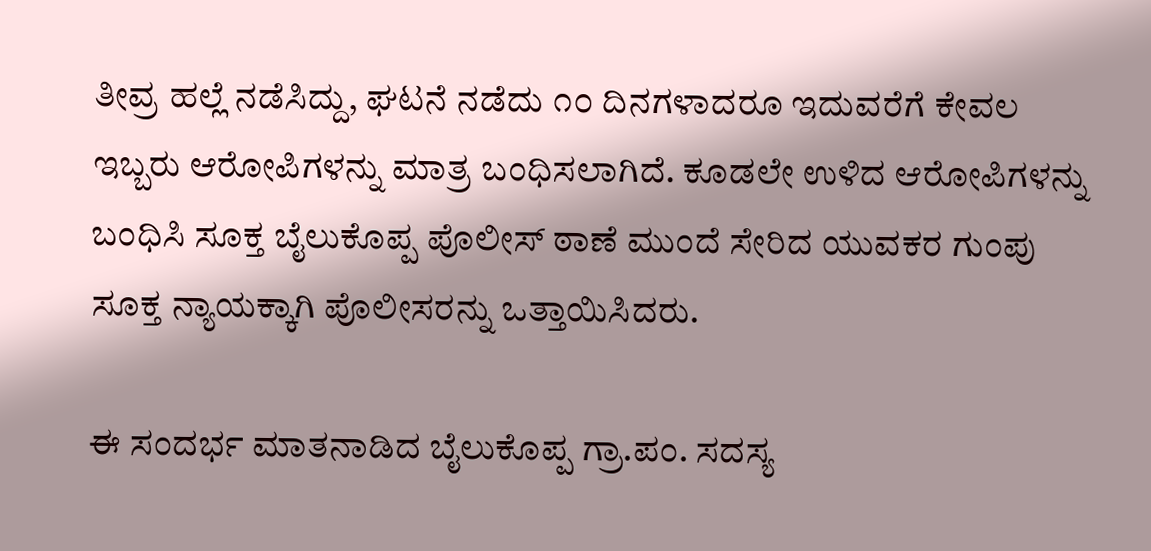ತೀವ್ರ ಹಲ್ಲೆ ನಡೆಸಿದ್ದು, ಘಟನೆ ನಡೆದು ೧೦ ದಿನಗಳಾದರೂ ಇದುವರೆಗೆ ಕೇವಲ ಇಬ್ಬರು ಆರೋಪಿಗಳನ್ನು ಮಾತ್ರ ಬಂಧಿಸಲಾಗಿದೆ. ಕೂಡಲೇ ಉಳಿದ ಆರೋಪಿಗಳನ್ನು ಬಂಧಿಸಿ ಸೂಕ್ತ ಬೈಲುಕೊಪ್ಪ ಪೊಲೀಸ್ ಠಾಣೆ ಮುಂದೆ ಸೇರಿದ ಯುವಕರ ಗುಂಪು ಸೂಕ್ತ ನ್ಯಾಯಕ್ಕಾಗಿ ಪೊಲೀಸರನ್ನು ಒತ್ತಾಯಿಸಿದರು.

ಈ ಸಂದರ್ಭ ಮಾತನಾಡಿದ ಬೈಲುಕೊಪ್ಪ ಗ್ರಾ.ಪಂ. ಸದಸ್ಯ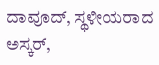ದಾವೂದ್, ಸ್ಥಳೀಯರಾದ ಅಸ್ಕರ್,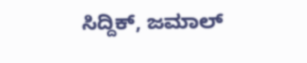ಸಿದ್ದಿಕ್, ಜಮಾಲ್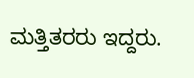ಮತ್ತಿತರರು ಇದ್ದರು.